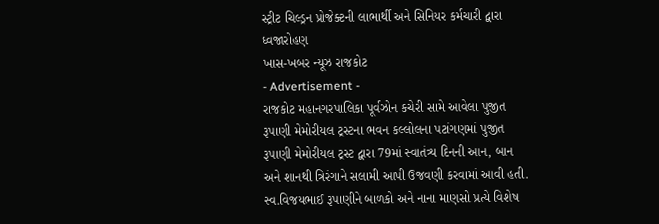સ્ટ્રીટ ચિલ્ડ્રન પ્રોજેક્ટની લાભાર્થી અને સિનિયર કર્મચારી દ્વારા ધ્વજારોહણ
ખાસ-ખબર ન્યૂઝ રાજકોટ
- Advertisement -
રાજકોટ મહાનગરપાલિકા પૂર્વઝોન કચેરી સામે આવેલા પુજીત રૂપાણી મેમોરીયલ ટ્રસ્ટના ભવન કલ્લોલના પટાંગણમાં પુજીત રૂપાણી મેમોરીયલ ટ્રસ્ટ દ્વારા 79માં સ્વાતંત્ર્ય દિનની આન, બાન અને શાનથી ત્રિરંગાને સલામી આપી ઉજવણી કરવામાં આવી હતી. સ્વ.વિજયભાઈ રૂપાણીને બાળકો અને નાના માણસો પ્રત્યે વિશેષ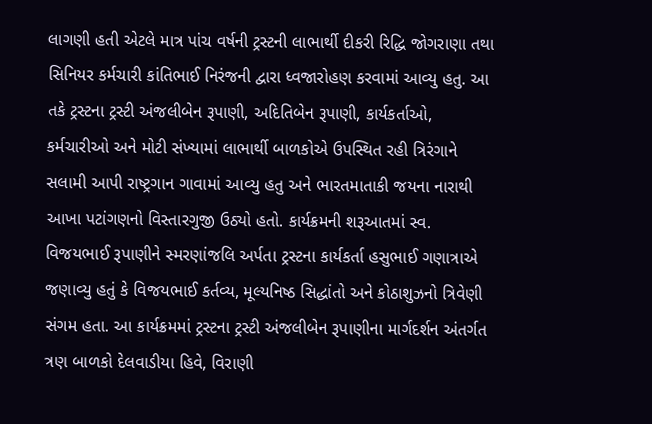લાગણી હતી એટલે માત્ર પાંચ વર્ષની ટ્રસ્ટની લાભાર્થી દીકરી રિદ્ધિ જોગરાણા તથા સિનિયર કર્મચારી કાંતિભાઈ નિરંજની દ્વારા ધ્વજારોહણ કરવામાં આવ્યુ હતુ. આ તકે ટ્રસ્ટના ટ્રસ્ટી અંજલીબેન રૂપાણી, અદિતિબેન રૂપાણી, કાર્યકર્તાઓ, કર્મચારીઓ અને મોટી સંખ્યામાં લાભાર્થી બાળકોએ ઉપસ્થિત રહી ત્રિરંગાને સલામી આપી રાષ્ટ્રગાન ગાવામાં આવ્યુ હતુ અને ભારતમાતાકી જયના નારાથી આખા પટાંગણનો વિસ્તારગુજી ઉઠ્યો હતો. કાર્યક્રમની શરૂઆતમાં સ્વ. વિજયભાઈ રૂપાણીને સ્મરણાંજલિ અર્પતા ટ્રસ્ટના કાર્યકર્તા હસુભાઈ ગણાત્રાએ જણાવ્યુ હતું કે વિજયભાઈ કર્તવ્ય, મૂલ્યનિષ્ઠ સિદ્ધાંતો અને કોઠાશુઝનો ત્રિવેણી સંગમ હતા. આ કાર્યક્રમમાં ટ્રસ્ટના ટ્રસ્ટી અંજલીબેન રૂપાણીના માર્ગદર્શન અંતર્ગત ત્રણ બાળકો દેલવાડીયા હિવે, વિરાણી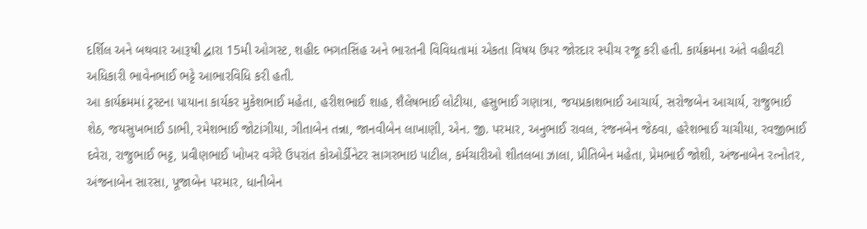દર્શિલ અને બથવાર આરૂષી દ્વારા 15મી ઓગસ્ટ, શહીદ ભગતસિંહ અને ભારતની વિવિધતામાં એકતા વિષય ઉપર જોરદાર સ્પીચ રજૂ કરી હતી. કાર્યક્રમના અંતે વહીવટી અધિકારી ભાવેનભાઈ ભટ્ટે આભારવિધિ કરી હતી.
આ કાર્યક્રમમાં ટ્રસ્ટના પાયાના કાર્યકર મુકેશભાઈ મહેતા, હરીશભાઈ શાહ, શૈલેષભાઈ લોટીયા, હસુભાઈ ગણાત્રા, જયપ્રકાશભાઈ આચાર્ય, સરોજબેન આચાર્ય, રાજુભાઈ શેઠ, જયસુખભાઈ ડાભી, રમેશભાઈ જોટાંગીયા, ગીતાબેન તન્ના, જાનવીબેન લાખાણી, એન. જી. પરમાર, અનુભાઈ રાવલ, રંજનબેન જેઠવા, હરેશભાઈ ચાચીયા, રવજીભાઈ દવેરા, રાજુભાઈ ભટ્ટ, પ્રવીણભાઈ ખોખર વગેરે ઉપરાંત કોઓર્ડીનેટર સાગરભાઇ પાટીલ, કર્મચારીઓ શીતલબા ઝાલા, પ્રીતિબેન મહેતા, પ્રેમભાઈ જોશી, અંજનાબેન રત્નોતર, અંજનાબેન સારસા, પૂજાબેન પરમાર, ધાનીબેન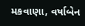મકવાણા, વર્ષાબેન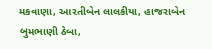મકવાણા, આરતીબેન લાલકીયા, હાજરાબેન બુમભાણી ઠેબા,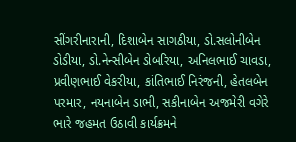સીંગરીનારાની, દિશાબેન સાગઠીયા, ડો.સલોનીબેન ડોડીયા, ડો.નેન્સીબેન ડોબરિયા, અનિલભાઈ ચાવડા, પ્રવીણભાઈ વેકરીયા, કાંતિભાઈ નિરંજની, હેતલબેન પરમાર, નયનાબેન ડાભી, સકીનાબેન અજમેરી વગેરે ભારે જહમત ઉઠાવી કાર્યક્રમને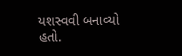યશસ્વવી બનાવ્યો હતો.